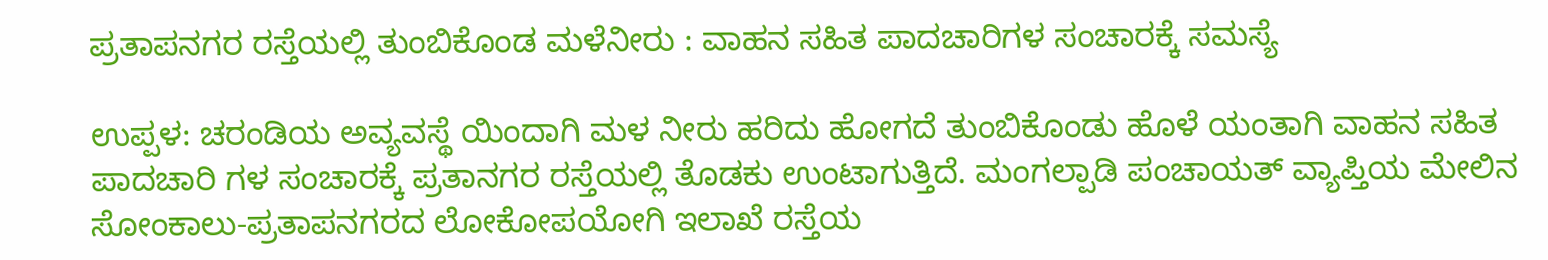ಪ್ರತಾಪನಗರ ರಸ್ತೆಯಲ್ಲಿ ತುಂಬಿಕೊಂಡ ಮಳೆನೀರು : ವಾಹನ ಸಹಿತ ಪಾದಚಾರಿಗಳ ಸಂಚಾರಕ್ಕೆ ಸಮಸ್ಯೆ

ಉಪ್ಪಳ: ಚರಂಡಿಯ ಅವ್ಯವಸ್ಥೆ ಯಿಂದಾಗಿ ಮಳ ನೀರು ಹರಿದು ಹೋಗದೆ ತುಂಬಿಕೊಂಡು ಹೊಳೆ ಯಂತಾಗಿ ವಾಹನ ಸಹಿತ ಪಾದಚಾರಿ ಗಳ ಸಂಚಾರಕ್ಕೆ ಪ್ರತಾನಗರ ರಸ್ತೆಯಲ್ಲಿ ತೊಡಕು ಉಂಟಾಗುತ್ತಿದೆ. ಮಂಗಲ್ಪಾಡಿ ಪಂಚಾಯತ್ ವ್ಯಾಪ್ತಿಯ ಮೇಲಿನ ಸೋಂಕಾಲು-ಪ್ರತಾಪನಗರದ ಲೋಕೋಪಯೋಗಿ ಇಲಾಖೆ ರಸ್ತೆಯ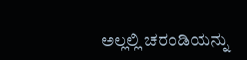ಅಲ್ಲಲ್ಲಿ ಚರಂಡಿಯನ್ನು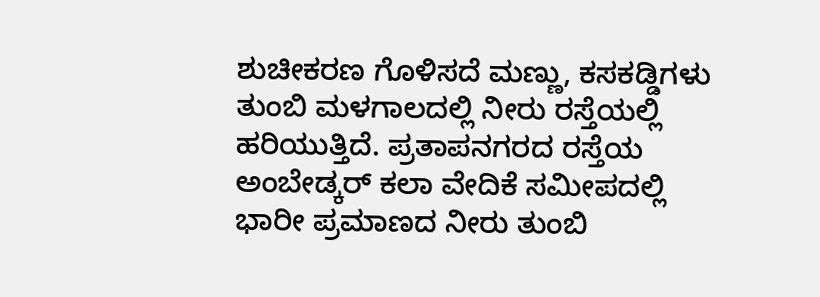ಶುಚೀಕರಣ ಗೊಳಿಸದೆ ಮಣ್ಣು, ಕಸಕಡ್ಡಿಗಳು ತುಂಬಿ ಮಳಗಾಲದಲ್ಲಿ ನೀರು ರಸ್ತೆಯಲ್ಲಿ ಹರಿಯುತ್ತಿದೆ. ಪ್ರತಾಪನಗರದ ರಸ್ತೆಯ ಅಂಬೇಡ್ಕರ್ ಕಲಾ ವೇದಿಕೆ ಸಮೀಪದಲ್ಲಿ ಭಾರೀ ಪ್ರಮಾಣದ ನೀರು ತುಂಬಿ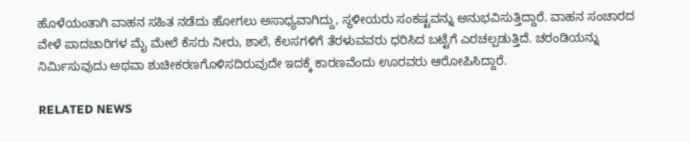ಹೊಳೆಯಂತಾಗಿ ವಾಹನ ಸಹಿತ ನಡೆದು ಹೋಗಲು ಅಸಾಧ್ಯವಾಗಿದ್ದು, ಸ್ಥಳೀಯರು ಸಂಕಷ್ಟವನ್ನು ಅನುಭವಿಸುತ್ತಿದ್ದಾರೆ. ವಾಹನ ಸಂಚಾರದ ವೇಳೆ ಪಾದಚಾರಿಗಳ ಮೈ ಮೇಲೆ ಕೆಸರು ನೀರು, ಶಾಲೆ, ಕೆಲಸಗಳಿಗೆ ತೆರಳುವವರು ಧರಿಸಿದ ಬಟ್ಟೆಗೆ ಎರಚಲ್ಪಡುತ್ತಿದೆ. ಚರಂಡಿಯನ್ನು ನಿರ್ಮಿಸುವುದು ಅಥವಾ ಶುಚೀಕರಣಗೊಳಿಸದಿರುವುದೇ ಇದಕ್ಕೆ ಕಾರಣವೆಂದು ಊರವರು ಆರೋಪಿಸಿದ್ದಾರೆ.

RELATED NEWS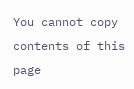You cannot copy contents of this page